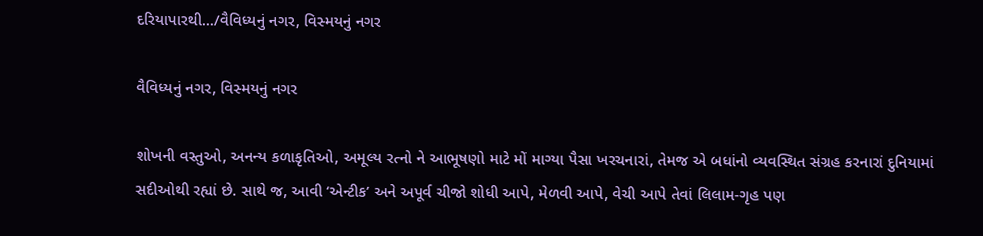દરિયાપારથી.../વૈવિધ્યનું નગર, વિસ્મયનું નગર

વૈવિધ્યનું નગર, વિસ્મયનું નગર

શોખની વસ્તુઓ, અનન્ય કળાકૃતિઓ, અમૂલ્ય રત્નો ને આભૂષણો માટે મોં માગ્યા પૈસા ખરચનારાં, તેમજ એ બધાંનો વ્યવસ્થિત સંગ્રહ કરનારાં દુનિયામાં સદીઓથી રહ્યાં છે. સાથે જ, આવી ‘એન્ટીક’ અને અપૂર્વ ચીજો શોધી આપે, મેળવી આપે, વેચી આપે તેવાં લિલામ-ગૃહ પણ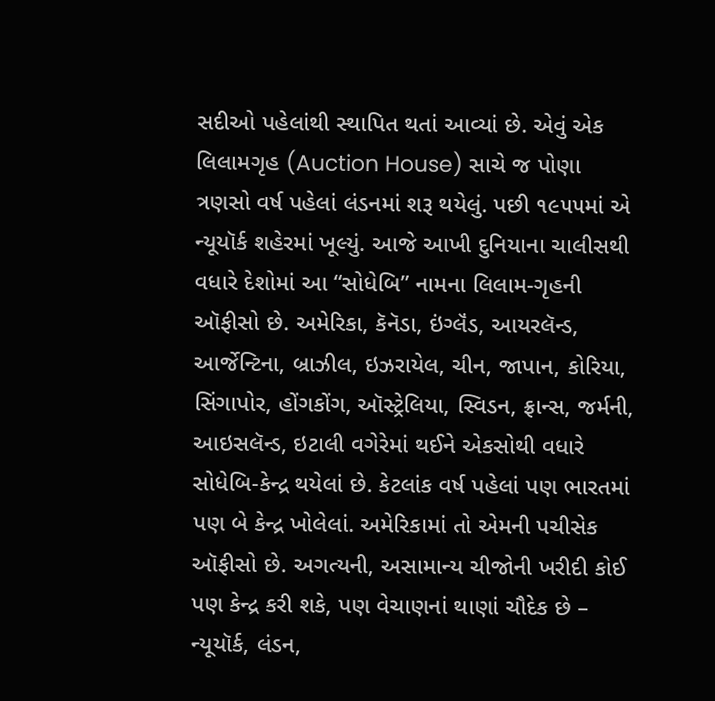સદીઓ પહેલાંથી સ્થાપિત થતાં આવ્યાં છે. એવું એક લિલામગૃહ (Auction House) સાચે જ પોણા ત્રણસો વર્ષ પહેલાં લંડનમાં શરૂ થયેલું. પછી ૧૯૫૫માં એ ન્યૂયૉર્ક શહેરમાં ખૂલ્યું. આજે આખી દુનિયાના ચાલીસથી વધારે દેશોમાં આ “સોધેબિ” નામના લિલામ-ગૃહની ઑફીસો છે. અમેરિકા, કૅનૅડા, ઇંગ્લૅંડ, આયરલૅન્ડ, આર્જેન્ટિના, બ્રાઝીલ, ઇઝરાયેલ, ચીન, જાપાન, કોરિયા, સિંગાપોર, હોંગકોંગ, ઑસ્ટ્રેલિયા, સ્વિડન, ફ્રાન્સ, જર્મની, આઇસલૅન્ડ, ઇટાલી વગેરેમાં થઈને એકસોથી વધારે સોધેબિ-કેન્દ્ર થયેલાં છે. કેટલાંક વર્ષ પહેલાં પણ ભારતમાં પણ બે કેન્દ્ર ખોલેલાં. અમેરિકામાં તો એમની પચીસેક ઑફીસો છે. અગત્યની, અસામાન્ય ચીજોની ખરીદી કોઈ પણ કેન્દ્ર કરી શકે, પણ વેચાણનાં થાણાં ચૌદેક છે – ન્યૂયૉર્ક, લંડન,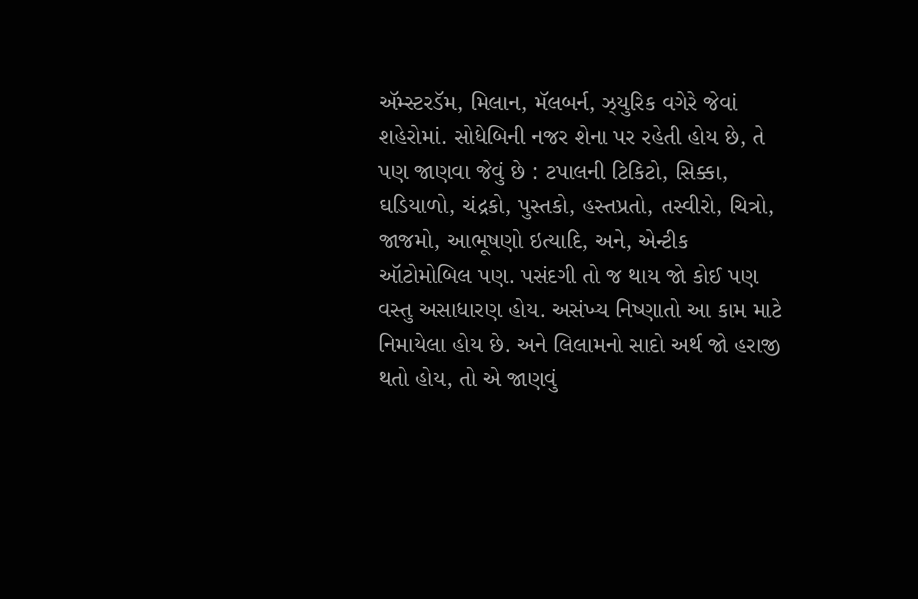ઍમ્સ્ટરડૅમ, મિલાન, મૅલબર્ન, ઝ્યુરિક વગેરે જેવાં શહેરોમાં. સોધેબિની નજર શેના પર રહેતી હોય છે, તે પણ જાણવા જેવું છે : ટપાલની ટિકિટો, સિક્કા, ઘડિયાળો, ચંદ્રકો, પુસ્તકો, હસ્તપ્રતો, તસ્વીરો, ચિત્રો, જાજમો, આભૂષણો ઇત્યાદિ, અને, એન્ટીક ઑટોમોબિલ પણ. પસંદગી તો જ થાય જો કોઈ પણ વસ્તુ અસાધારણ હોય. અસંખ્ય નિષ્ણાતો આ કામ માટે નિમાયેલા હોય છે. અને લિલામનો સાદો અર્થ જો હરાજી થતો હોય, તો એ જાણવું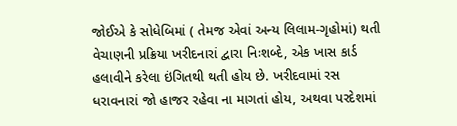જોઈએ કે સોધેબિમાં ( તેમજ એવાં અન્ય લિલામ-ગૃહોમાં) થતી વેચાણની પ્રક્રિયા ખરીદનારાં દ્વારા નિઃશબ્દે, એક ખાસ કાર્ડ હલાવીને કરેલા ઇંગિતથી થતી હોય છે. ખરીદવામાં રસ ધરાવનારાં જો હાજર રહેવા ના માગતાં હોય, અથવા પરદેશમાં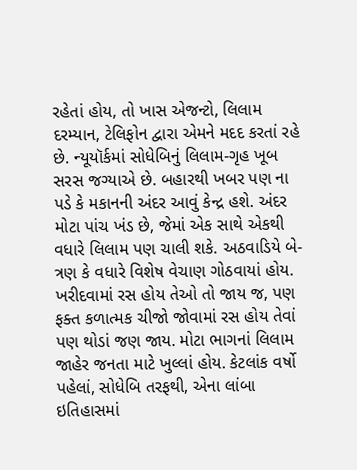રહેતાં હોય, તો ખાસ એજન્ટો, લિલામ દરમ્યાન, ટેલિફોન દ્વારા એમને મદદ કરતાં રહે છે. ન્યૂયૉર્કમાં સોધેબિનું લિલામ-ગૃહ ખૂબ સરસ જગ્યાએ છે. બહારથી ખબર પણ ના પડે કે મકાનની અંદર આવું કેન્દ્ર હશે. અંદર મોટા પાંચ ખંડ છે, જેમાં એક સાથે એકથી વધારે લિલામ પણ ચાલી શકે. અઠવાડિયે બે-ત્રણ કે વધારે વિશેષ વેચાણ ગોઠવાયાં હોય. ખરીદવામાં રસ હોય તેઓ તો જાય જ, પણ ફક્ત કળાત્મક ચીજો જોવામાં રસ હોય તેવાં પણ થોડાં જણ જાય. મોટા ભાગનાં લિલામ જાહેર જનતા માટે ખુલ્લાં હોય. કેટલાંક વર્ષો પહેલાં, સોધેબિ તરફથી, એના લાંબા ઇતિહાસમાં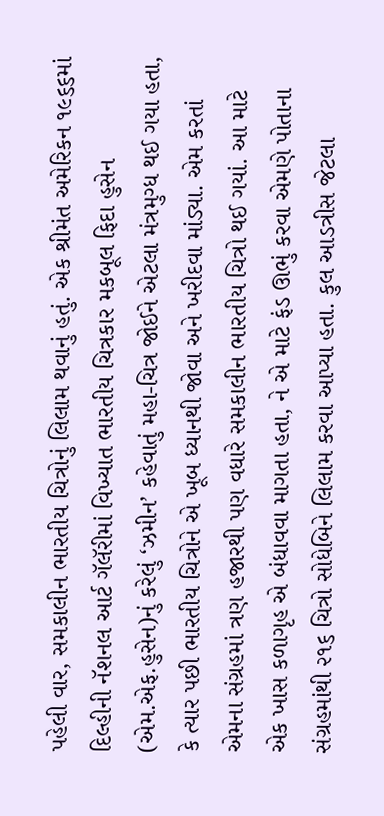પહેલી વાર, સમકાલીન ભારતીય ચિત્રોનું લિલામ થવાનું હતું. એક શ્રીમંત અમેરિકન ૧૯૬૬માં દિલ્હીની નૅશનલ આર્ટ ગૅલૅરીમાં વિખ્યાત ભારતીય ચિત્રકાર મકબૂલ ફિદા હુસેન (એમ.એફ.હુસેન)નું કરેલું ‘ઝમીન’ કહેવાતું મહા-ચિત્ર જોઈને એટલા મંત્રમુગ્ધ થઈ ગયા હતા, કે ત્યાર પછી ભારતીય ચિત્રોને એ ખૂબ ધ્યાનથી જોવા અને ખરીદવા માંડ્યા. એમ કરતાં એમના સંગ્રહમાં ત્રણ હજારથી પણ વધારે સમકાલીન ભારતીય ચિત્રો થઈ ગયાં. આ માટે એક ખાસ કળાગૃહ એ બંધાવવા માગતા હતા, ને એ માટે ફંડ ઊભું કરવા એમણે પોતાના સંગ્રહમાંથી ૨૧૬ ચિત્રો સોધેબિને લિલામ કરવા આપ્યા હતા. કુલ આડત્રીસ જેટલા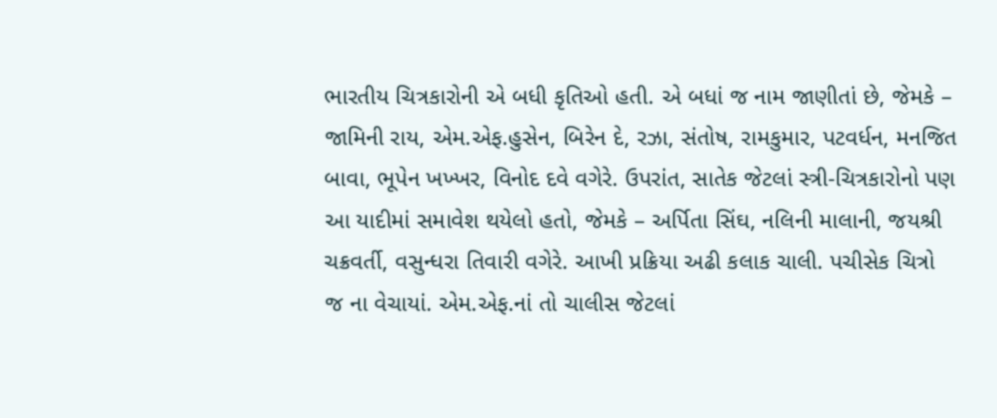ભારતીય ચિત્રકારોની એ બધી કૃતિઓ હતી. એ બધાં જ નામ જાણીતાં છે, જેમકે – જામિની રાય, એમ.એફ.હુસેન, બિરેન દે, રઝા, સંતોષ, રામકુમાર, પટવર્ધન, મનજિત બાવા, ભૂપેન ખખ્ખર, વિનોદ દવે વગેરે. ઉપરાંત, સાતેક જેટલાં સ્ત્રી-ચિત્રકારોનો પણ આ યાદીમાં સમાવેશ થયેલો હતો, જેમકે – અર્પિતા સિંઘ, નલિની માલાની, જયશ્રી ચક્રવર્તી, વસુન્ધરા તિવારી વગેરે. આખી પ્રક્રિયા અઢી કલાક ચાલી. પચીસેક ચિત્રો જ ના વેચાયાં. એમ.એફ.નાં તો ચાલીસ જેટલાં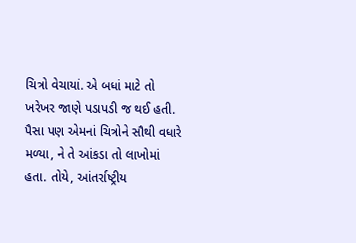ચિત્રો વેચાયાં. એ બધાં માટે તો ખરેખર જાણે પડાપડી જ થઈ હતી. પૈસા પણ એમનાં ચિત્રોને સૌથી વધારે મળ્યા, ને તે આંકડા તો લાખોમાં હતા. તોયે, આંતર્રાષ્ટ્રીય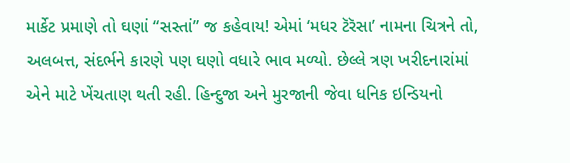માર્કેટ પ્રમાણે તો ઘણાં “સસ્તાં” જ કહેવાય! એમાં ‘મધર ટૅરૅસા’ નામના ચિત્રને તો, અલબત્ત, સંદર્ભને કારણે પણ ઘણો વધારે ભાવ મળ્યો. છેલ્લે ત્રણ ખરીદનારાંમાં એને માટે ખેંચતાણ થતી રહી. હિન્દુજા અને મુરજાની જેવા ધનિક ઇન્ડિયનો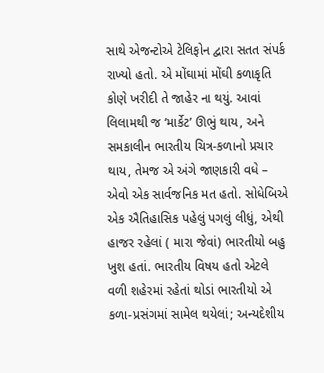સાથે એજન્ટોએ ટેલિફોન દ્વારા સતત સંપર્ક રાખ્યો હતો. એ મોંઘામાં મોંઘી કળાકૃતિ કોણે ખરીદી તે જાહેર ના થયું. આવાં લિલામથી જ ‘માર્કેટ’ ઊભું થાય, અને સમકાલીન ભારતીય ચિત્ર-કળાનો પ્રચાર થાય, તેમજ એ અંગે જાણકારી વધે – એવો એક સાર્વજનિક મત હતો. સોધેબિએ એક ઐતિહાસિક પહેલું પગલું લીધું, એથી હાજર રહેલાં ( મારા જેવાં) ભારતીયો બહુ ખુશ હતાં. ભારતીય વિષય હતો એટલે વળી શહેરમાં રહેતાં થોડાં ભારતીયો એ કળા-પ્રસંગમાં સામેલ થયેલાં; અન્યદેશીય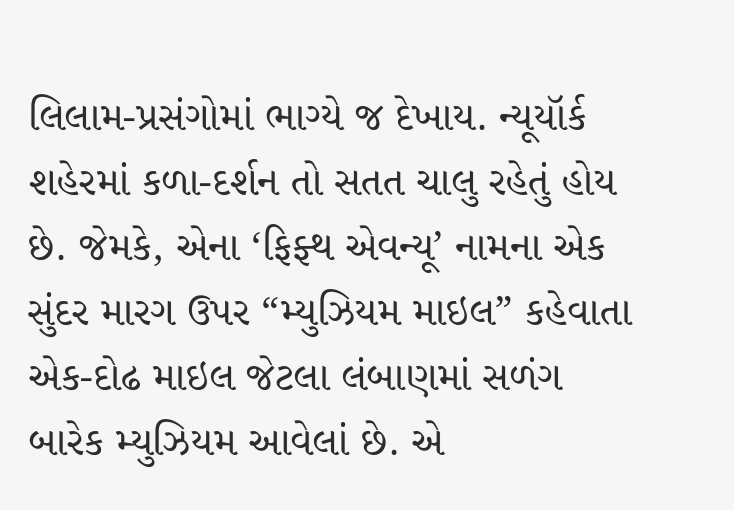લિલામ-પ્રસંગોમાં ભાગ્યે જ દેખાય. ન્યૂયૉર્ક શહેરમાં કળા-દર્શન તો સતત ચાલુ રહેતું હોય છે. જેમકે, એના ‘ફિફ્થ એવન્યૂ’ નામના એક સુંદર મારગ ઉપર “મ્યુઝિયમ માઇલ” કહેવાતા એક-દોઢ માઇલ જેટલા લંબાણમાં સળંગ બારેક મ્યુઝિયમ આવેલાં છે. એ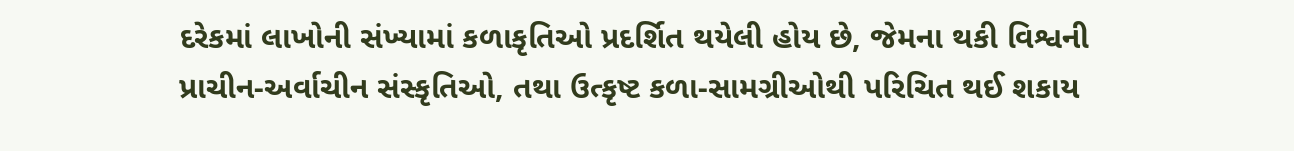દરેકમાં લાખોની સંખ્યામાં કળાકૃતિઓ પ્રદર્શિત થયેલી હોય છે, જેમના થકી વિશ્વની પ્રાચીન-અર્વાચીન સંસ્કૃતિઓ, તથા ઉત્કૃષ્ટ કળા-સામગ્રીઓથી પરિચિત થઈ શકાય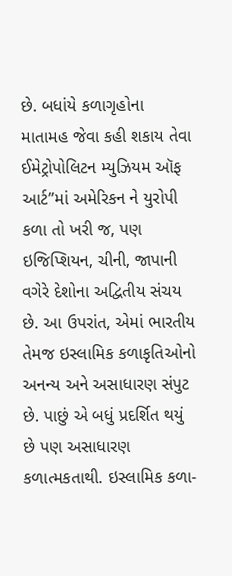છે. બધાંયે કળાગૃહોના માતામહ જેવા કહી શકાય તેવા ઈમેટ્રોપોલિટન મ્યુઝિયમ ઑફ આર્ટ”માં અમેરિકન ને યુરોપી કળા તો ખરી જ, પણ ઇજિપ્શિયન, ચીની, જાપાની વગેરે દેશોના અદ્વિતીય સંચય છે. આ ઉપરાંત, એમાં ભારતીય તેમજ ઇસ્લામિક કળાકૃતિઓનો અનન્ય અને અસાધારણ સંપુટ છે. પાછું એ બધું પ્રદર્શિત થયું છે પણ અસાધારણ કળાત્મકતાથી. ઇસ્લામિક કળા-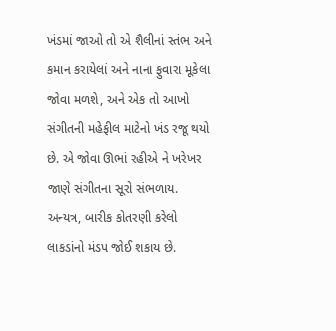ખંડમાં જાઓ તો એ શૈલીનાં સ્તંભ અને કમાન કરાયેલાં અને નાના ફુવારા મૂકેલા જોવા મળશે, અને એક તો આખો સંગીતની મહેફીલ માટેનો ખંડ રજૂ થયો છે. એ જોવા ઊભાં રહીએ ને ખરેખર જાણે સંગીતના સૂરો સંભળાય. અન્યત્ર, બારીક કોતરણી કરેલો લાકડાંનો મંડપ જોઈ શકાય છે.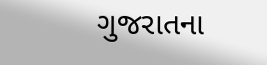ગુજરાતના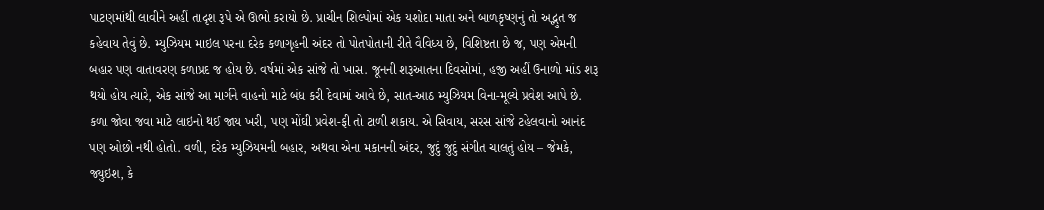પાટણમાંથી લાવીને અહીં તાદૃશ રૂપે એ ઊભો કરાયો છે. પ્રાચીન શિલ્પોમાં એક યશોદા માતા અને બાળકૃષ્ણનું તો અદ્ભુત જ કહેવાય તેવું છે. મ્યુઝિયમ માઇલ પરના દરેક કળાગૃહની અંદર તો પોતપોતાની રીતે વૈવિધ્ય છે, વિશિષ્ટતા છે જ, પણ એમની બહાર પણ વાતાવરણ કળાપ્રદ જ હોય છે. વર્ષમાં એક સાંજે તો ખાસ. જૂનની શરૂઆતના દિવસોમાં, હજી અહીં ઉનાળો માંડ શરૂ થયો હોય ત્યારે, એક સાંજે આ માર્ગને વાહનો માટે બંધ કરી દેવામાં આવે છે, સાત-આઠ મ્યુઝિયમ વિના-મૂલ્યે પ્રવેશ આપે છે. કળા જોવા જવા માટે લાઇનો થઈ જાય ખરી, પણ મોંઘી પ્રવેશ-ફી તો ટાળી શકાય. એ સિવાય, સરસ સાંજે ટહેલવાનો આનંદ પણ ઓછો નથી હોતો. વળી, દરેક મ્યુઝિયમની બહાર, અથવા એના મકાનની અંદર, જુદું જુદું સંગીત ચાલતું હોય – જેમકે, જ્યુઇશ, કે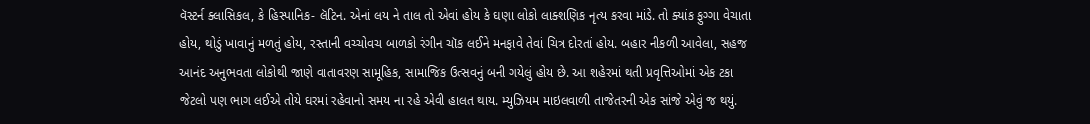વૅસ્ટર્ન ક્લાસિકલ, કે હિસ્પાનિક- લૅટિન. એનાં લય ને તાલ તો એવાં હોય કે ઘણા લોકો લાક્શણિક નૃત્ય કરવા માંડે. તો ક્યાંક ફુગ્ગા વેચાતા હોય, થોડું ખાવાનું મળતું હોય, રસ્તાની વચ્ચોવચ બાળકો રંગીન ચૉક લઈને મનફાવે તેવાં ચિત્ર દોરતાં હોય. બહાર નીકળી આવેલા, સહજ આનંદ અનુભવતા લોકોથી જાણે વાતાવરણ સામૂહિક, સામાજિક ઉત્સવનું બની ગયેલું હોય છે. આ શહેરમાં થતી પ્રવૃત્તિઓમાં એક ટકા જેટલો પણ ભાગ લઈએ તોયે ઘરમાં રહેવાનો સમય ના રહે એવી હાલત થાય. મ્યુઝિયમ માઇલવાળી તાજેતરની એક સાંજે એવું જ થયું.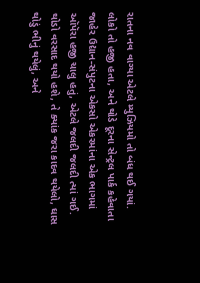રાતના નવ વાગ્યા એટલે મ્યુઝિયમો તો બંધ થઈ ગયાં. લોકો તો હજી હતા, અને થોડે દૂરના સેન્ટ્રલ પાર્ક કહેવાતા જાહેર ઉદ્યાન-સંપુટના એકસો એકરમાંના એક ભાગમાં ઑપૅરા હજી ચાલુ હતું, એટલે જલદી જલદી ત્યાં ગઈ. થોડો વરસાદ થયો હશે, તે ક્યાંક જરા કાદવ થયેલો, ઘાસ થોડું ભીનું થયેલું, અને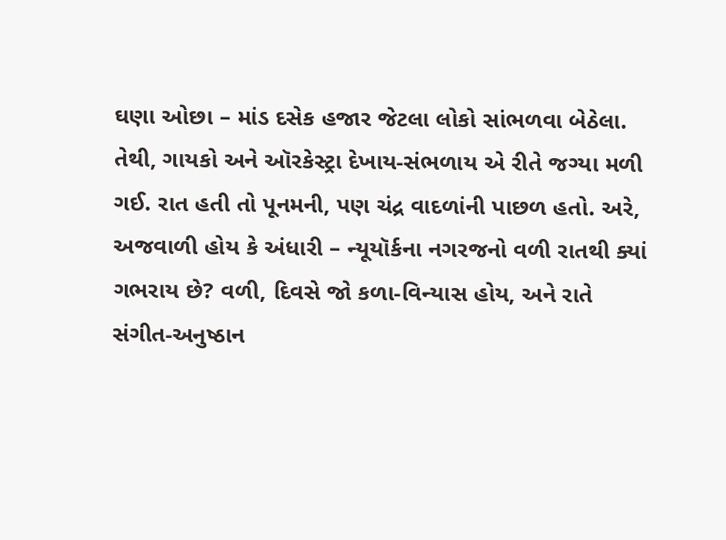ઘણા ઓછા – માંડ દસેક હજાર જેટલા લોકો સાંભળવા બેઠેલા. તેથી, ગાયકો અને ઑરકેસ્ટ્રા દેખાય-સંભળાય એ રીતે જગ્યા મળી ગઈ. રાત હતી તો પૂનમની, પણ ચંદ્ર વાદળાંની પાછળ હતો. અરે, અજવાળી હોય કે અંધારી – ન્યૂયૉર્કના નગરજનો વળી રાતથી ક્યાં ગભરાય છે? વળી, દિવસે જો કળા-વિન્યાસ હોય, અને રાતે સંગીત-અનુષ્ઠાન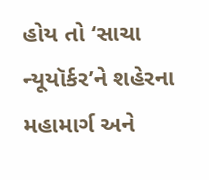હોય તો ‘સાચા ન્યૂયૉર્કર’ને શહેરના મહામાર્ગ અને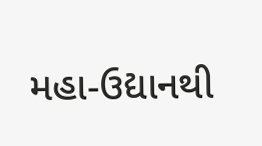મહા-ઉદ્યાનથી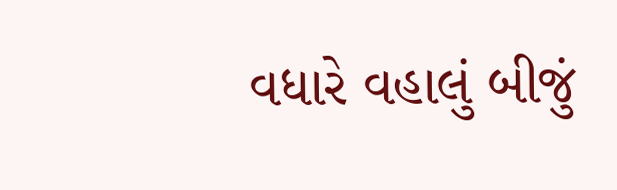વધારે વહાલું બીજું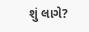શું લાગે?